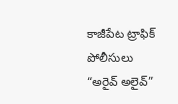కాజీపేట ట్రాఫిక్ పోలీసులు “అరైవ్ అలైవ్”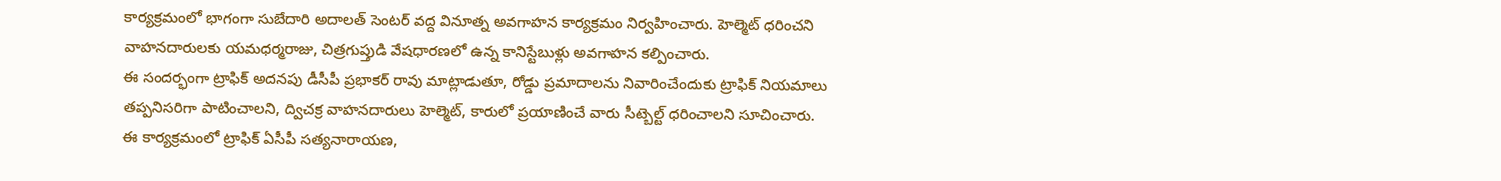కార్యక్రమంలో భాగంగా సుబేదారి అదాలత్ సెంటర్ వద్ద వినూత్న అవగాహన కార్యక్రమం నిర్వహించారు. హెల్మెట్ ధరించని వాహనదారులకు యమధర్మరాజు, చిత్రగుప్తుడి వేషధారణలో ఉన్న కానిస్టేబుళ్లు అవగాహన కల్పించారు.
ఈ సందర్భంగా ట్రాఫిక్ అదనపు డీసీపీ ప్రభాకర్ రావు మాట్లాడుతూ, రోడ్డు ప్రమాదాలను నివారించేందుకు ట్రాఫిక్ నియమాలు తప్పనిసరిగా పాటించాలని, ద్విచక్ర వాహనదారులు హెల్మెట్, కారులో ప్రయాణించే వారు సీట్బెల్ట్ ధరించాలని సూచించారు.
ఈ కార్యక్రమంలో ట్రాఫిక్ ఏసీపీ సత్యనారాయణ,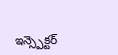ఇన్స్పెక్టర్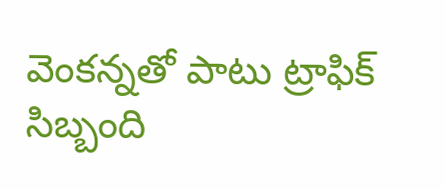వెంకన్నతో పాటు ట్రాఫిక్ సిబ్బంది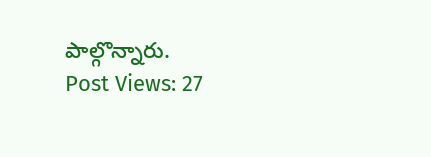పాల్గొన్నారు.
Post Views: 27